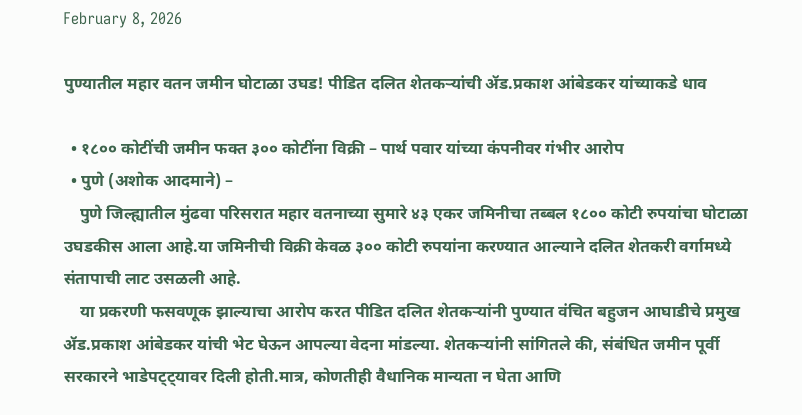February 8, 2026

पुण्यातील महार वतन जमीन घोटाळा उघड! पीडित दलित शेतकऱ्यांची ॲड.प्रकाश आंबेडकर यांच्याकडे धाव

  • १८०० कोटींची जमीन फक्त ३०० कोटींना विक्री – पार्थ पवार यांच्या कंपनीवर गंभीर आरोप
  • पुणे (अशोक आदमाने) –
    पुणे जिल्ह्यातील मुंढवा परिसरात महार वतनाच्या सुमारे ४३ एकर जमिनीचा तब्बल १८०० कोटी रुपयांचा घोटाळा उघडकीस आला आहे.या जमिनीची विक्री केवळ ३०० कोटी रुपयांना करण्यात आल्याने दलित शेतकरी वर्गामध्ये संतापाची लाट उसळली आहे.
    या प्रकरणी फसवणूक झाल्याचा आरोप करत पीडित दलित शेतकऱ्यांनी पुण्यात वंचित बहुजन आघाडीचे प्रमुख ॲड.प्रकाश आंबेडकर यांची भेट घेऊन आपल्या वेदना मांडल्या. शेतकऱ्यांनी सांगितले की, संबंधित जमीन पूर्वी सरकारने भाडेपट्ट्यावर दिली होती.मात्र, कोणतीही वैधानिक मान्यता न घेता आणि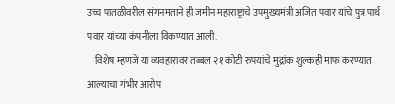उच्च पातळीवरील संगनमताने ही जमीन महाराष्ट्राचे उपमुख्यमंत्री अजित पवार यांचे पुत्र पार्थ पवार यांच्या कंपनीला विकण्यात आली.
    विशेष म्हणजे या व्यवहारावर तब्बल २१ कोटी रुपयांचे मुद्रांक शुल्कही माफ करण्यात आल्याचा गंभीर आरोप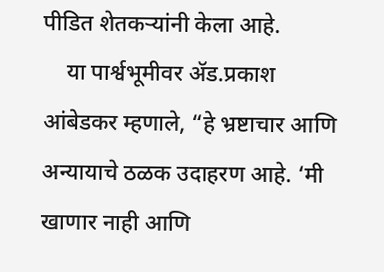पीडित शेतकऱ्यांनी केला आहे.
    या पार्श्वभूमीवर ॲड.प्रकाश आंबेडकर म्हणाले, “हे भ्रष्टाचार आणि अन्यायाचे ठळक उदाहरण आहे. ‘मी खाणार नाही आणि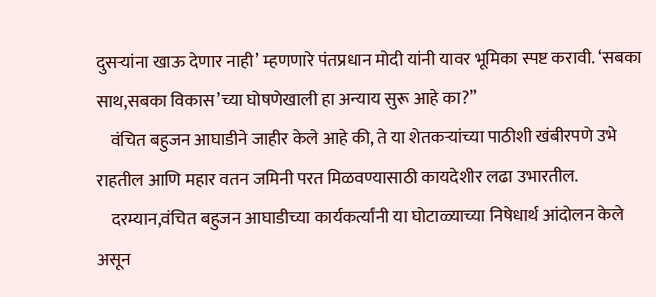दुसऱ्यांना खाऊ देणार नाही’ म्हणणारे पंतप्रधान मोदी यांनी यावर भूमिका स्पष्ट करावी. ‘सबका साथ,सबका विकास’च्या घोषणेखाली हा अन्याय सुरू आहे का?”
    वंचित बहुजन आघाडीने जाहीर केले आहे की, ते या शेतकऱ्यांच्या पाठीशी खंबीरपणे उभे राहतील आणि महार वतन जमिनी परत मिळवण्यासाठी कायदेशीर लढा उभारतील.
    दरम्यान,वंचित बहुजन आघाडीच्या कार्यकर्त्यांनी या घोटाळ्याच्या निषेधार्थ आंदोलन केले असून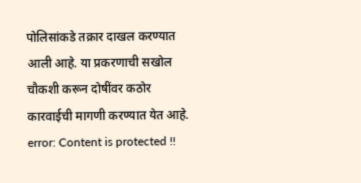पोलिसांकडे तक्रार दाखल करण्यात आली आहे. या प्रकरणाची सखोल चौकशी करून दोषींवर कठोर कारवाईची मागणी करण्यात येत आहे.
error: Content is protected !!